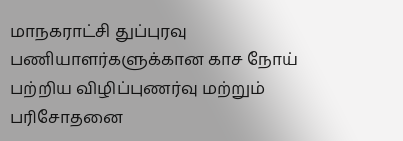மாநகராட்சி துப்புரவு பணியாளர்களுக்கான காச நோய் பற்றிய விழிப்புணர்வு மற்றும் பரிசோதனை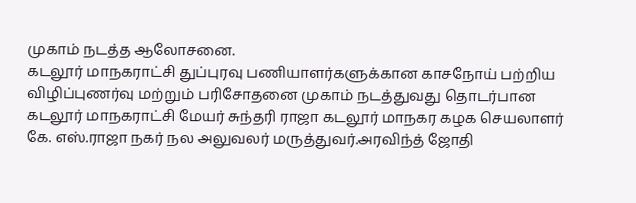முகாம் நடத்த ஆலோசனை.
கடலூர் மாநகராட்சி துப்புரவு பணியாளர்களுக்கான காசநோய் பற்றிய விழிப்புணர்வு மற்றும் பரிசோதனை முகாம் நடத்துவது தொடர்பான கடலூர் மாநகராட்சி மேயர் சுந்தரி ராஜா கடலூர் மாநகர கழக செயலாளர் கே. எஸ்.ராஜா நகர் நல அலுவலர் மருத்துவர்.அரவிந்த் ஜோதி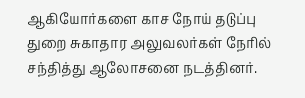ஆகியோர்களை காச நோய் தடுப்பு துறை சுகாதார அலுவலர்கள் நேரில் சந்தித்து ஆலோசனை நடத்தினர்.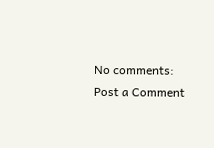No comments:
Post a Comment